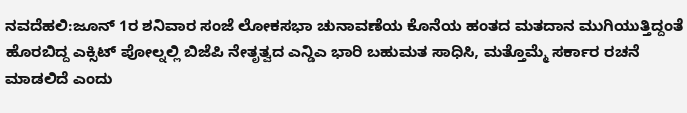ನವದೆಹಲಿ:ಜೂನ್ 1ರ ಶನಿವಾರ ಸಂಜೆ ಲೋಕಸಭಾ ಚುನಾವಣೆಯ ಕೊನೆಯ ಹಂತದ ಮತದಾನ ಮುಗಿಯುತ್ತಿದ್ದಂತೆ ಹೊರಬಿದ್ದ ಎಕ್ಸಿಟ್ ಪೋಲ್ನಲ್ಲಿ ಬಿಜೆಪಿ ನೇತೃತ್ವದ ಎನ್ಡಿಎ ಭಾರಿ ಬಹುಮತ ಸಾಧಿಸಿ, ಮತ್ತೊಮ್ಮೆ ಸರ್ಕಾರ ರಚನೆ ಮಾಡಲಿದೆ ಎಂದು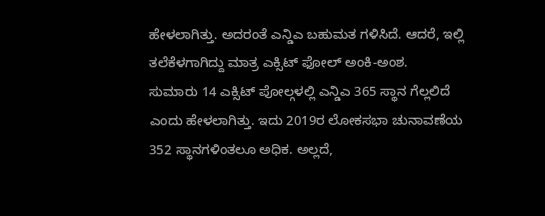ಹೇಳಲಾಗಿತ್ತು. ಅದರಂತೆ ಎನ್ಡಿಎ ಬಹುಮತ ಗಳಿಸಿದೆ. ಆದರೆ, ಇಲ್ಲಿ ತಲೆಕೆಳಗಾಗಿದ್ದು ಮಾತ್ರ ಎಕ್ಸಿಟ್ ಫೋಲ್ ಅಂಕಿ-ಅಂಶ.
ಸುಮಾರು 14 ಎಕ್ಸಿಟ್ ಪೋಲ್ಗಳಲ್ಲಿ ಎನ್ಡಿಎ 365 ಸ್ಥಾನ ಗೆಲ್ಲಲಿದೆ ಎಂದು ಹೇಳಲಾಗಿತ್ತು. ಇದು 2019ರ ಲೋಕಸಭಾ ಚುನಾವಣೆಯ 352 ಸ್ಥಾನಗಳಿಂತಲೂ ಅಧಿಕ. ಅಲ್ಲದೆ,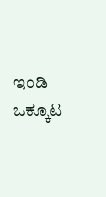ಇಂಡಿ ಒಕ್ಕೂಟ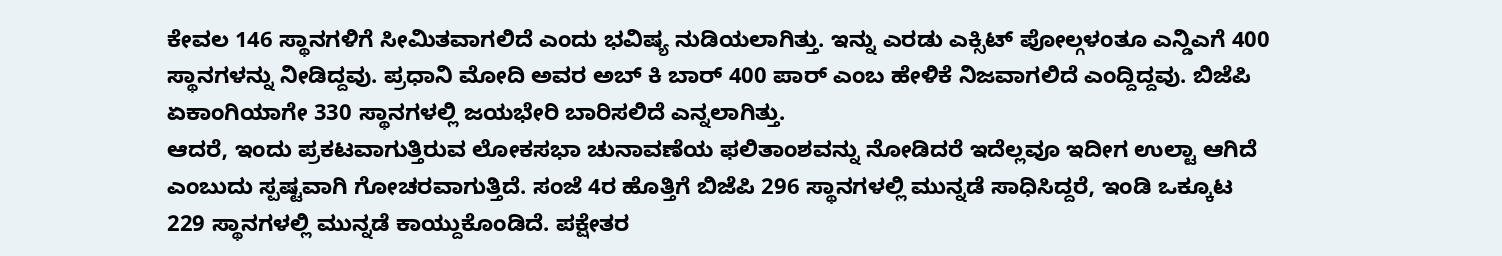ಕೇವಲ 146 ಸ್ಥಾನಗಳಿಗೆ ಸೀಮಿತವಾಗಲಿದೆ ಎಂದು ಭವಿಷ್ಯ ನುಡಿಯಲಾಗಿತ್ತು. ಇನ್ನು ಎರಡು ಎಕ್ಸಿಟ್ ಪೋಲ್ಗಳಂತೂ ಎನ್ಡಿಎಗೆ 400 ಸ್ಥಾನಗಳನ್ನು ನೀಡಿದ್ದವು. ಪ್ರಧಾನಿ ಮೋದಿ ಅವರ ಅಬ್ ಕಿ ಬಾರ್ 400 ಪಾರ್ ಎಂಬ ಹೇಳಿಕೆ ನಿಜವಾಗಲಿದೆ ಎಂದ್ದಿದ್ದವು. ಬಿಜೆಪಿ ಏಕಾಂಗಿಯಾಗೇ 330 ಸ್ಥಾನಗಳಲ್ಲಿ ಜಯಭೇರಿ ಬಾರಿಸಲಿದೆ ಎನ್ನಲಾಗಿತ್ತು.
ಆದರೆ, ಇಂದು ಪ್ರಕಟವಾಗುತ್ತಿರುವ ಲೋಕಸಭಾ ಚುನಾವಣೆಯ ಫಲಿತಾಂಶವನ್ನು ನೋಡಿದರೆ ಇದೆಲ್ಲವೂ ಇದೀಗ ಉಲ್ಟಾ ಆಗಿದೆ ಎಂಬುದು ಸ್ಪಷ್ಟವಾಗಿ ಗೋಚರವಾಗುತ್ತಿದೆ. ಸಂಜೆ 4ರ ಹೊತ್ತಿಗೆ ಬಿಜೆಪಿ 296 ಸ್ಥಾನಗಳಲ್ಲಿ ಮುನ್ನಡೆ ಸಾಧಿಸಿದ್ದರೆ, ಇಂಡಿ ಒಕ್ಕೂಟ 229 ಸ್ಥಾನಗಳಲ್ಲಿ ಮುನ್ನಡೆ ಕಾಯ್ದುಕೊಂಡಿದೆ. ಪಕ್ಷೇತರ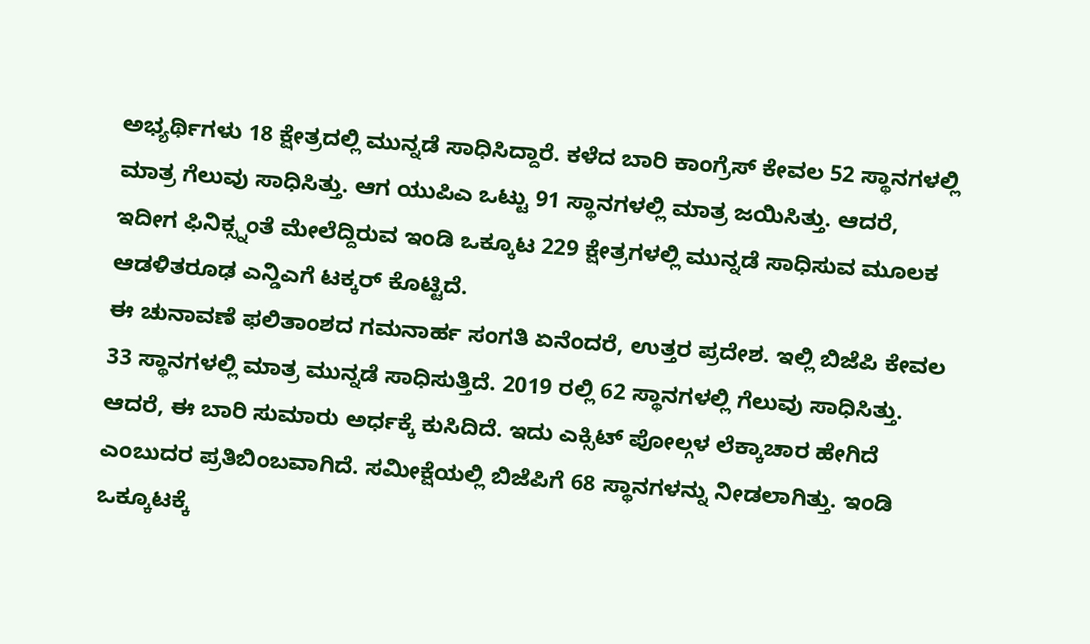ಅಭ್ಯರ್ಥಿಗಳು 18 ಕ್ಷೇತ್ರದಲ್ಲಿ ಮುನ್ನಡೆ ಸಾಧಿಸಿದ್ದಾರೆ. ಕಳೆದ ಬಾರಿ ಕಾಂಗ್ರೆಸ್ ಕೇವಲ 52 ಸ್ಥಾನಗಳಲ್ಲಿ ಮಾತ್ರ ಗೆಲುವು ಸಾಧಿಸಿತ್ತು. ಆಗ ಯುಪಿಎ ಒಟ್ಟು 91 ಸ್ಥಾನಗಳಲ್ಲಿ ಮಾತ್ರ ಜಯಿಸಿತ್ತು. ಆದರೆ, ಇದೀಗ ಫಿನಿಕ್ಸ್ನಂತೆ ಮೇಲೆದ್ದಿರುವ ಇಂಡಿ ಒಕ್ಕೂಟ 229 ಕ್ಷೇತ್ರಗಳಲ್ಲಿ ಮುನ್ನಡೆ ಸಾಧಿಸುವ ಮೂಲಕ ಆಡಳಿತರೂಢ ಎನ್ಡಿಎಗೆ ಟಕ್ಕರ್ ಕೊಟ್ಟಿದೆ.
ಈ ಚುನಾವಣೆ ಫಲಿತಾಂಶದ ಗಮನಾರ್ಹ ಸಂಗತಿ ಏನೆಂದರೆ, ಉತ್ತರ ಪ್ರದೇಶ. ಇಲ್ಲಿ ಬಿಜೆಪಿ ಕೇವಲ 33 ಸ್ಥಾನಗಳಲ್ಲಿ ಮಾತ್ರ ಮುನ್ನಡೆ ಸಾಧಿಸುತ್ತಿದೆ. 2019 ರಲ್ಲಿ 62 ಸ್ಥಾನಗಳಲ್ಲಿ ಗೆಲುವು ಸಾಧಿಸಿತ್ತು. ಆದರೆ, ಈ ಬಾರಿ ಸುಮಾರು ಅರ್ಧಕ್ಕೆ ಕುಸಿದಿದೆ. ಇದು ಎಕ್ಸಿಟ್ ಪೋಲ್ಗಳ ಲೆಕ್ಕಾಚಾರ ಹೇಗಿದೆ ಎಂಬುದರ ಪ್ರತಿಬಿಂಬವಾಗಿದೆ. ಸಮೀಕ್ಷೆಯಲ್ಲಿ ಬಿಜೆಪಿಗೆ 68 ಸ್ಥಾನಗಳನ್ನು ನೀಡಲಾಗಿತ್ತು. ಇಂಡಿ ಒಕ್ಕೂಟಕ್ಕೆ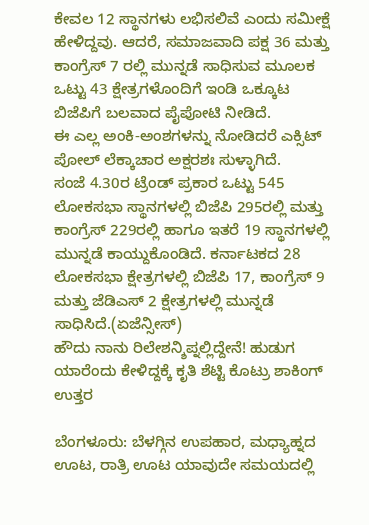ಕೇವಲ 12 ಸ್ಥಾನಗಳು ಲಭಿಸಲಿವೆ ಎಂದು ಸಮೀಕ್ಷೆ ಹೇಳಿದ್ದವು. ಆದರೆ, ಸಮಾಜವಾದಿ ಪಕ್ಷ 36 ಮತ್ತು ಕಾಂಗ್ರೆಸ್ 7 ರಲ್ಲಿ ಮುನ್ನಡೆ ಸಾಧಿಸುವ ಮೂಲಕ ಒಟ್ಟು 43 ಕ್ಷೇತ್ರಗಳೊಂದಿಗೆ ಇಂಡಿ ಒಕ್ಕೂಟ ಬಿಜೆಪಿಗೆ ಬಲವಾದ ಪೈಪೋಟಿ ನೀಡಿದೆ.
ಈ ಎಲ್ಲ ಅಂಕಿ-ಅಂಶಗಳನ್ನು ನೋಡಿದರೆ ಎಕ್ಸಿಟ್ ಪೋಲ್ ಲೆಕ್ಕಾಚಾರ ಅಕ್ಷರಶಃ ಸುಳ್ಳಾಗಿದೆ.
ಸಂಜೆ 4.30ರ ಟ್ರೆಂಡ್ ಪ್ರಕಾರ ಒಟ್ಟು 545 ಲೋಕಸಭಾ ಸ್ಥಾನಗಳಲ್ಲಿ ಬಿಜೆಪಿ 295ರಲ್ಲಿ ಮತ್ತು ಕಾಂಗ್ರೆಸ್ 229ರಲ್ಲಿ ಹಾಗೂ ಇತರೆ 19 ಸ್ಥಾನಗಳಲ್ಲಿ ಮುನ್ನಡೆ ಕಾಯ್ದುಕೊಂಡಿದೆ. ಕರ್ನಾಟಕದ 28 ಲೋಕಸಭಾ ಕ್ಷೇತ್ರಗಳಲ್ಲಿ ಬಿಜೆಪಿ 17, ಕಾಂಗ್ರೆಸ್ 9 ಮತ್ತು ಜೆಡಿಎಸ್ 2 ಕ್ಷೇತ್ರಗಳಲ್ಲಿ ಮುನ್ನಡೆ ಸಾಧಿಸಿದೆ.(ಏಜೆನ್ಸೀಸ್)
ಹೌದು ನಾನು ರಿಲೇಶನ್ಶಿಪ್ನಲ್ಲಿದ್ದೇನೆ! ಹುಡುಗ ಯಾರೆಂದು ಕೇಳಿದ್ದಕ್ಕೆ ಕೃತಿ ಶೆಟ್ಟಿ ಕೊಟ್ರು ಶಾಕಿಂಗ್ ಉತ್ತರ

ಬೆಂಗಳೂರು: ಬೆಳಗ್ಗಿನ ಉಪಹಾರ, ಮಧ್ಯಾಹ್ನದ ಊಟ, ರಾತ್ರಿ ಊಟ ಯಾವುದೇ ಸಮಯದಲ್ಲಿ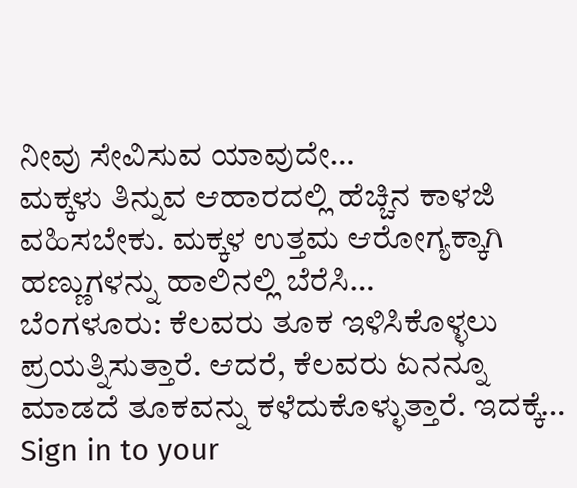ನೀವು ಸೇವಿಸುವ ಯಾವುದೇ…
ಮಕ್ಕಳು ತಿನ್ನುವ ಆಹಾರದಲ್ಲಿ ಹೆಚ್ಚಿನ ಕಾಳಜಿ ವಹಿಸಬೇಕು. ಮಕ್ಕಳ ಉತ್ತಮ ಆರೋಗ್ಯಕ್ಕಾಗಿ ಹಣ್ಣುಗಳನ್ನು ಹಾಲಿನಲ್ಲಿ ಬೆರೆಸಿ…
ಬೆಂಗಳೂರು: ಕೆಲವರು ತೂಕ ಇಳಿಸಿಕೊಳ್ಳಲು ಪ್ರಯತ್ನಿಸುತ್ತಾರೆ. ಆದರೆ, ಕೆಲವರು ಏನನ್ನೂ ಮಾಡದೆ ತೂಕವನ್ನು ಕಳೆದುಕೊಳ್ಳುತ್ತಾರೆ. ಇದಕ್ಕೆ…
Sign in to your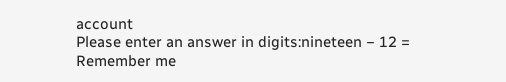account
Please enter an answer in digits:nineteen − 12 =
Remember me